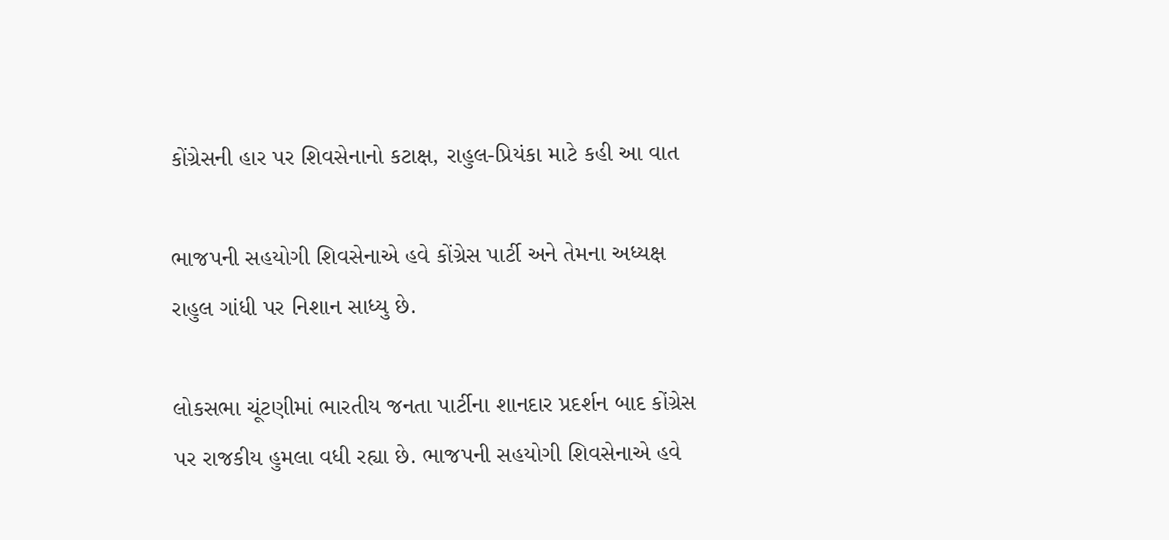કોંગ્રેસની હાર પર શિવસેનાનો કટાક્ષ, રાહુલ-પ્રિયંકા માટે કહી આ વાત

ભાજપની સહયોગી શિવસેનાએ હવે કોંગ્રેસ પાર્ટી અને તેમના અધ્યક્ષ રાહુલ ગાંધી પર નિશાન સાધ્યુ છે.

લોકસભા ચૂંટણીમાં ભારતીય જનતા પાર્ટીના શાનદાર પ્રદર્શન બાદ કોંગ્રેસ પર રાજકીય હુમલા વધી રહ્યા છે. ભાજપની સહયોગી શિવસેનાએ હવે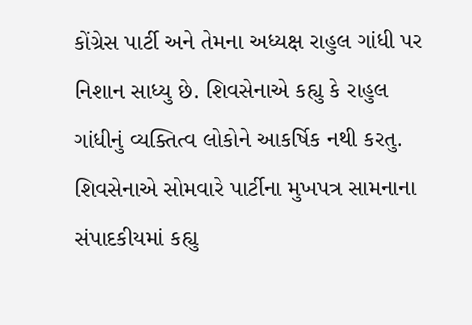કોંગ્રેસ પાર્ટી અને તેમના અધ્યક્ષ રાહુલ ગાંધી પર નિશાન સાધ્યુ છે. શિવસેનાએ કહ્યુ કે રાહુલ ગાંધીનું વ્યક્તિત્વ લોકોને આકર્ષિક નથી કરતુ. શિવસેનાએ સોમવારે પાર્ટીના મુખપત્ર સામનાના સંપાદકીયમાં કહ્યુ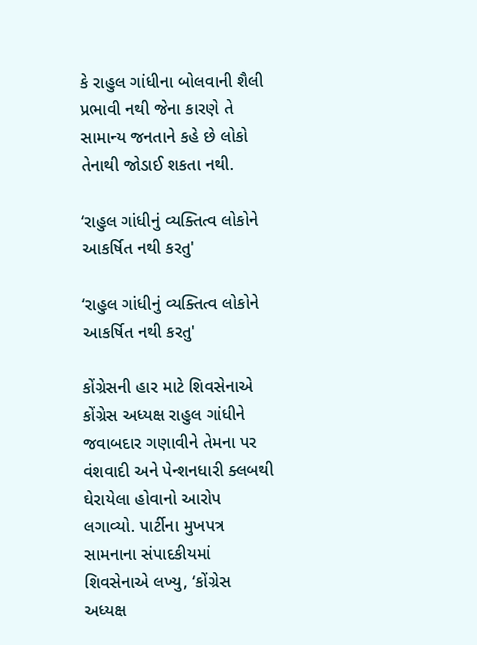કે રાહુલ ગાંધીના બોલવાની શૈલી પ્રભાવી નથી જેના કારણે તે સામાન્ય જનતાને કહે છે લોકો તેનાથી જોડાઈ શકતા નથી.

‘રાહુલ ગાંધીનું વ્યક્તિત્વ લોકોને આકર્ષિત નથી કરતુ'

‘રાહુલ ગાંધીનું વ્યક્તિત્વ લોકોને આકર્ષિત નથી કરતુ'

કોંગ્રેસની હાર માટે શિવસેનાએ કોંગ્રેસ અધ્યક્ષ રાહુલ ગાંધીને જવાબદાર ગણાવીને તેમના પર વંશવાદી અને પેન્શનધારી ક્લબથી ઘેરાયેલા હોવાનો આરોપ લગાવ્યો. પાર્ટીના મુખપત્ર સામનાના સંપાદકીયમાં શિવસેનાએ લખ્યુ, ‘કોંગ્રેસ અધ્યક્ષ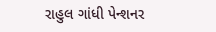રાહુલ ગાંધી પેન્શનર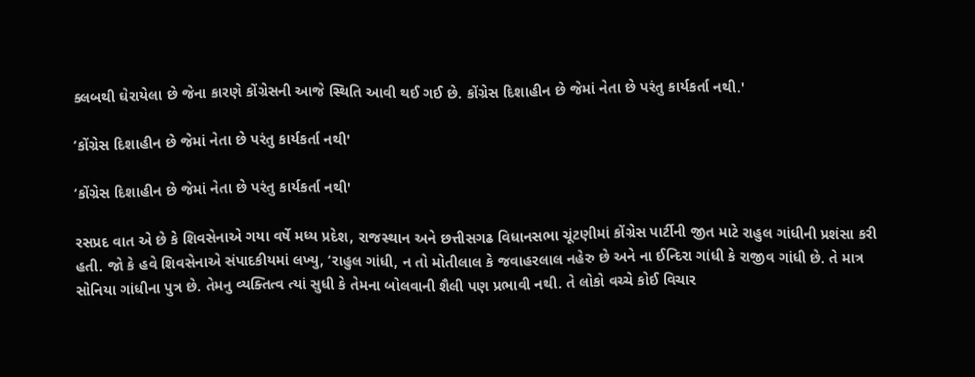ક્લબથી ઘેરાયેલા છે જેના કારણે કોંગ્રેસની આજે સ્થિતિ આવી થઈ ગઈ છે. કોંગ્રેસ દિશાહીન છે જેમાં નેતા છે પરંતુ કાર્યકર્તા નથી.'

‘કોંગ્રેસ દિશાહીન છે જેમાં નેતા છે પરંતુ કાર્યકર્તા નથી'

‘કોંગ્રેસ દિશાહીન છે જેમાં નેતા છે પરંતુ કાર્યકર્તા નથી'

રસપ્રદ વાત એ છે કે શિવસેનાએ ગયા વર્ષે મધ્ય પ્રદેશ, રાજસ્થાન અને છત્તીસગઢ વિધાનસભા ચૂંટણીમાં કોંગ્રેસ પાર્ટીની જીત માટે રાહુલ ગાંધીની પ્રશંસા કરી હતી. જો કે હવે શિવસેનાએ સંપાદકીયમાં લખ્યુ, ‘રાહુલ ગાંધી, ન તો મોતીલાલ કે જવાહરલાલ નહેરુ છે અને ના ઈન્દિરા ગાંધી કે રાજીવ ગાંધી છે. તે માત્ર સોનિયા ગાંધીના પુત્ર છે. તેમનુ વ્યક્તિત્વ ત્યાં સુધી કે તેમના બોલવાની શૈલી પણ પ્રભાવી નથી. તે લોકો વચ્ચે કોઈ વિચાર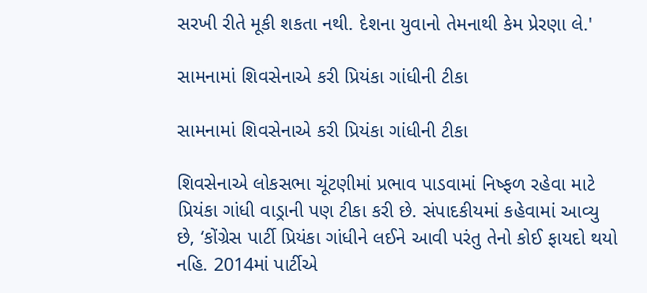સરખી રીતે મૂકી શકતા નથી. દેશના યુવાનો તેમનાથી કેમ પ્રેરણા લે.'

સામનામાં શિવસેનાએ કરી પ્રિયંકા ગાંધીની ટીકા

સામનામાં શિવસેનાએ કરી પ્રિયંકા ગાંધીની ટીકા

શિવસેનાએ લોકસભા ચૂંટણીમાં પ્રભાવ પાડવામાં નિષ્ફળ રહેવા માટે પ્રિયંકા ગાંધી વાડ્રાની પણ ટીકા કરી છે. સંપાદકીયમાં કહેવામાં આવ્યુ છે, ‘કોંગ્રેસ પાર્ટી પ્રિયંકા ગાંધીને લઈને આવી પરંતુ તેનો કોઈ ફાયદો થયો નહિ. 2014માં પાર્ટીએ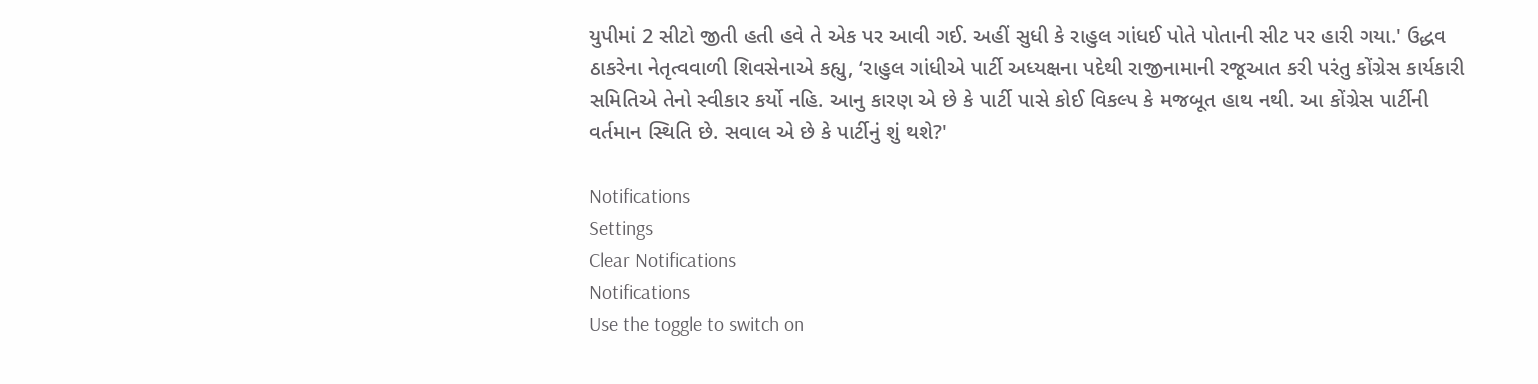યુપીમાં 2 સીટો જીતી હતી હવે તે એક પર આવી ગઈ. અહીં સુધી કે રાહુલ ગાંધઈ પોતે પોતાની સીટ પર હારી ગયા.' ઉદ્ધવ ઠાકરેના નેતૃત્વવાળી શિવસેનાએ કહ્યુ, ‘રાહુલ ગાંધીએ પાર્ટી અધ્યક્ષના પદેથી રાજીનામાની રજૂઆત કરી પરંતુ કોંગ્રેસ કાર્યકારી સમિતિએ તેનો સ્વીકાર કર્યો નહિ. આનુ કારણ એ છે કે પાર્ટી પાસે કોઈ વિકલ્પ કે મજબૂત હાથ નથી. આ કોંગ્રેસ પાર્ટીની વર્તમાન સ્થિતિ છે. સવાલ એ છે કે પાર્ટીનું શું થશે?'

Notifications
Settings
Clear Notifications
Notifications
Use the toggle to switch on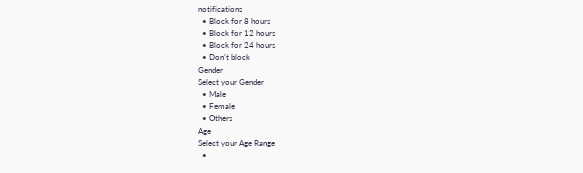notifications
  • Block for 8 hours
  • Block for 12 hours
  • Block for 24 hours
  • Don't block
Gender
Select your Gender
  • Male
  • Female
  • Others
Age
Select your Age Range
  •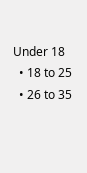Under 18
  • 18 to 25
  • 26 to 35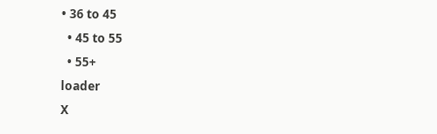• 36 to 45
  • 45 to 55
  • 55+
loader
X